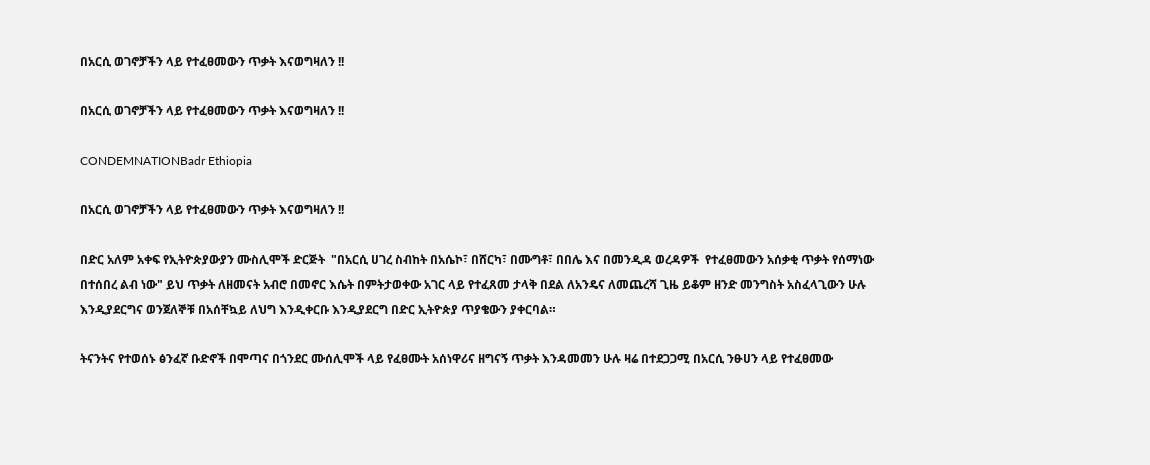በአርሲ ወገኖቻችን ላይ የተፈፀመውን ጥቃት እናወግዛለን !!

በአርሲ ወገኖቻችን ላይ የተፈፀመውን ጥቃት እናወግዛለን !!

CONDEMNATIONBadr Ethiopia

በአርሲ ወገኖቻችን ላይ የተፈፀመውን ጥቃት እናወግዛለን !!

በድር አለም አቀፍ የኢትዮጵያውያን ሙስሊሞች ድርጅት  "በአርሲ ሀገረ ስብከት በአሴኮ፣ በሸርካ፣ በሙግቶ፣ በበሌ እና በመንዲዳ ወረዳዎች  የተፈፀመውን አሰቃቂ ጥቃት የሰማነው በተሰበረ ልብ ነው" ይህ ጥቃት ለዘመናት አብሮ በመኖር እሴት በምትታወቀው አገር ላይ የተፈጸመ ታላቅ በደል ለአንዴና ለመጨረሻ ጊዜ ይቆም ዘንድ መንግስት አስፈላጊውን ሁሉ እንዲያደርግና ወንጀለኞቹ በአሰቸኳይ ለህግ እንዲቀርቡ እንዲያደርግ በድር ኢትዮጵያ ጥያቄውን ያቀርባል።

ትናንትና የተወሰኑ ፅንፈኛ ቡድኖች በሞጣና በጎንደር ሙሰሊሞች ላይ የፈፀሙት አሰነዋሪና ዘግናኝ ጥቃት እንዳመመን ሁሉ ዛሬ በተደጋጋሚ በአርሲ ንፁሀን ላይ የተፈፀመው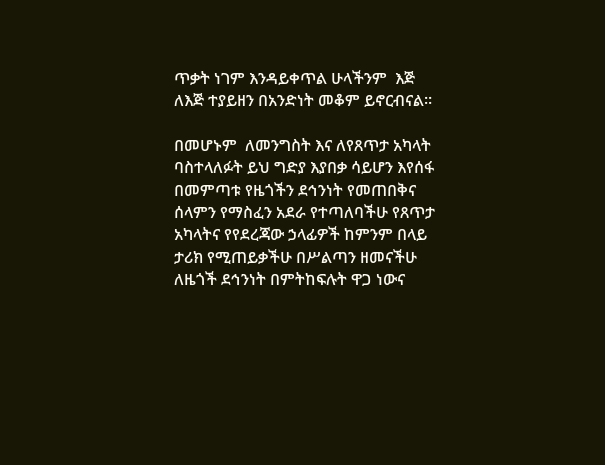ጥቃት ነገም እንዳይቀጥል ሁላችንም  እጅ ለእጅ ተያይዘን በአንድነት መቆም ይኖርብናል።

በመሆኑም  ለመንግስት እና ለየጸጥታ አካላት ባስተላለፉት ይህ ግድያ እያበቃ ሳይሆን እየሰፋ በመምጣቱ የዜጎችን ደኅንነት የመጠበቅና ሰላምን የማስፈን አደራ የተጣለባችሁ የጸጥታ አካላትና የየደረጃው ኃላፊዎች ከምንም በላይ ታሪክ የሚጠይቃችሁ በሥልጣን ዘመናችሁ ለዜጎች ደኅንነት በምትከፍሉት ዋጋ ነውና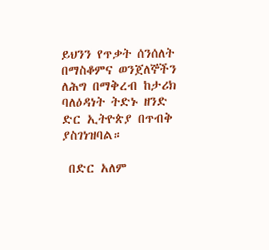ይህንን የጥቃት ሰንሰለት በማስቆምና ወንጀለኞችን ለሕግ በማቅረብ ከታሪክ ባለዕዳነት ትድኑ ዘንድ ድር ኢትዮጵያ በጥብቅ ያስገነዝባል።

 በድር አለም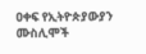ዐቀፍ የኢትዮጵያውያን ሙስሊሞች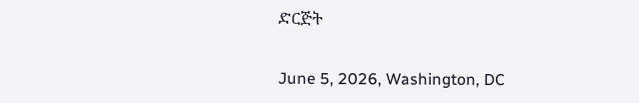ድርጅት

June 5, 2026, Washington, DC